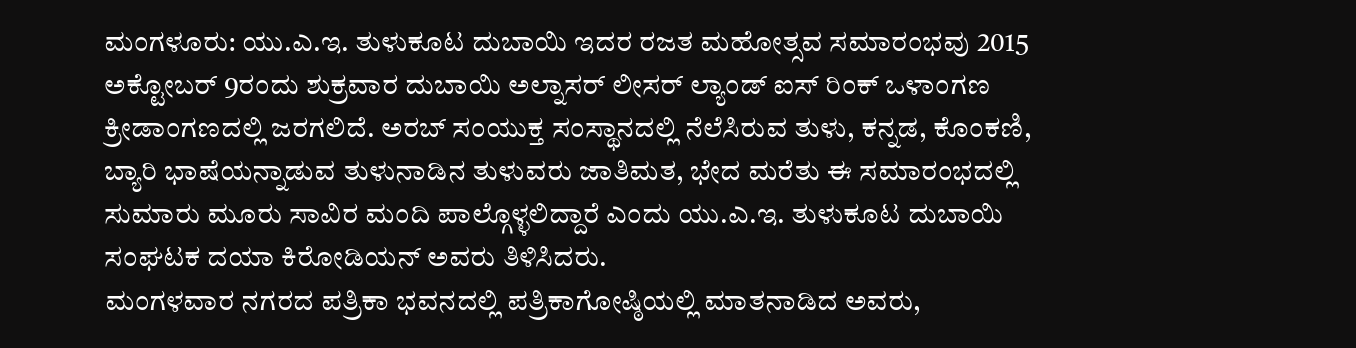ಮಂಗಳೂರು: ಯು.ಎ.ಇ. ತುಳುಕೂಟ ದುಬಾಯಿ ಇದರ ರಜತ ಮಹೋತ್ಸವ ಸಮಾರಂಭವು 2015 ಅಕ್ಟೋಬರ್ 9ರಂದು ಶುಕ್ರವಾರ ದುಬಾಯಿ ಅಲ್ನಾಸರ್ ಲೀಸರ್ ಲ್ಯಾಂಡ್ ಐಸ್ ರಿಂಕ್ ಒಳಾಂಗಣ ಕ್ರೀಡಾಂಗಣದಲ್ಲಿ ಜರಗಲಿದೆ. ಅರಬ್ ಸಂಯುಕ್ತ ಸಂಸ್ಥಾನದಲ್ಲಿ ನೆಲೆಸಿರುವ ತುಳು, ಕನ್ನಡ, ಕೊಂಕಣಿ, ಬ್ಯಾರಿ ಭಾಷೆಯನ್ನಾಡುವ ತುಳುನಾಡಿನ ತುಳುವರು ಜಾತಿಮತ, ಭೇದ ಮರೆತು ಈ ಸಮಾರಂಭದಲ್ಲಿ ಸುಮಾರು ಮೂರು ಸಾವಿರ ಮಂದಿ ಪಾಲ್ಗೊಳ್ಳಲಿದ್ದಾರೆ ಎಂದು ಯು.ಎ.ಇ. ತುಳುಕೂಟ ದುಬಾಯಿ ಸಂಘಟಕ ದಯಾ ಕಿರೋಡಿಯನ್ ಅವರು ತಿಳಿಸಿದರು.
ಮಂಗಳವಾರ ನಗರದ ಪತ್ರಿಕಾ ಭವನದಲ್ಲಿ ಪತ್ರಿಕಾಗೋಷ್ಠಿಯಲ್ಲಿ ಮಾತನಾಡಿದ ಅವರು,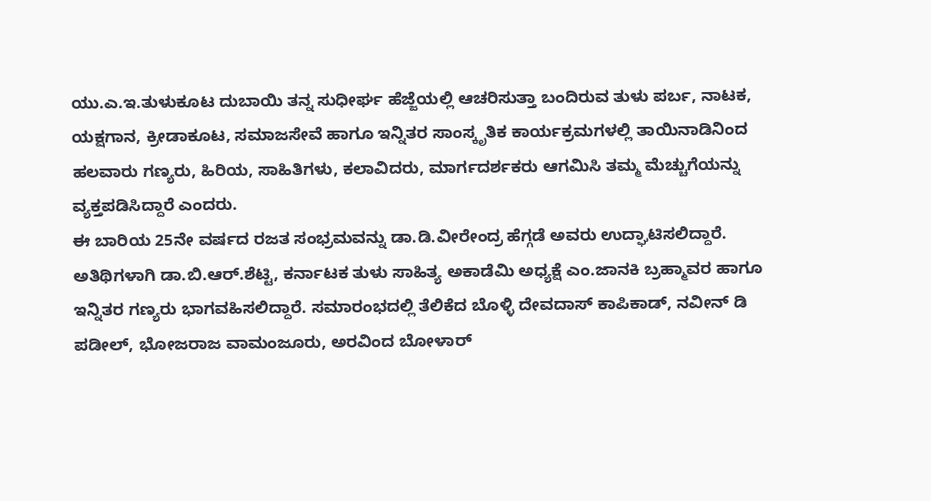ಯು.ಎ.ಇ.ತುಳುಕೂಟ ದುಬಾಯಿ ತನ್ನ ಸುಧೀರ್ಘ ಹೆಜ್ಜೆಯಲ್ಲಿ ಆಚರಿಸುತ್ತಾ ಬಂದಿರುವ ತುಳು ಪರ್ಬ, ನಾಟಕ, ಯಕ್ಷಗಾನ, ಕ್ರೀಡಾಕೂಟ, ಸಮಾಜಸೇವೆ ಹಾಗೂ ಇನ್ನಿತರ ಸಾಂಸ್ಕೃತಿಕ ಕಾರ್ಯಕ್ರಮಗಳಲ್ಲಿ ತಾಯಿನಾಡಿನಿಂದ ಹಲವಾರು ಗಣ್ಯರು, ಹಿರಿಯ, ಸಾಹಿತಿಗಳು, ಕಲಾವಿದರು, ಮಾರ್ಗದರ್ಶಕರು ಆಗಮಿಸಿ ತಮ್ಮ ಮೆಚ್ಚುಗೆಯನ್ನು ವ್ಯಕ್ತಪಡಿಸಿದ್ದಾರೆ ಎಂದರು.
ಈ ಬಾರಿಯ 25ನೇ ವರ್ಷದ ರಜತ ಸಂಭ್ರಮವನ್ನು ಡಾ.ಡಿ.ವೀರೇಂದ್ರ ಹೆಗ್ಗಡೆ ಅವರು ಉದ್ಘಾಟಿಸಲಿದ್ದಾರೆ. ಅತಿಥಿಗಳಾಗಿ ಡಾ.ಬಿ.ಆರ್.ಶೆಟ್ಟಿ, ಕರ್ನಾಟಕ ತುಳು ಸಾಹಿತ್ಯ ಅಕಾಡೆಮಿ ಅಧ್ಯಕ್ಷೆ ಎಂ.ಜಾನಕಿ ಬ್ರಹ್ಮಾವರ ಹಾಗೂ ಇನ್ನಿತರ ಗಣ್ಯರು ಭಾಗವಹಿಸಲಿದ್ದಾರೆ. ಸಮಾರಂಭದಲ್ಲಿ ತೆಲಿಕೆದ ಬೊಳ್ಳಿ ದೇವದಾಸ್ ಕಾಪಿಕಾಡ್, ನವೀನ್ ಡಿ ಪಡೀಲ್, ಭೋಜರಾಜ ವಾಮಂಜೂರು, ಅರವಿಂದ ಬೋಳಾರ್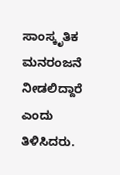ಸಾಂಸ್ಕೃತಿಕ ಮನರಂಜನೆ ನೀಡಲಿದ್ದಾರೆ ಎಂದು ತಿಳಿಸಿದರು.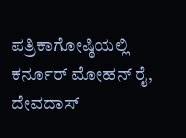ಪತ್ರಿಕಾಗೋಷ್ಠಿಯಲ್ಲಿ ಕರ್ನೂರ್ ಮೋಹನ್ ರೈ, ದೇವದಾಸ್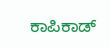ಕಾಪಿಕಾಡ್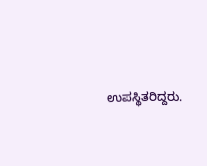ಉಪಸ್ಥಿತರಿದ್ದರು.